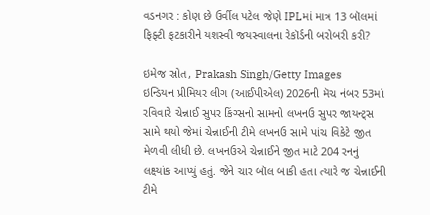વડનગર : કોણ છે ઉર્વીલ પટેલ જેણે IPLમાં માત્ર 13 બૉલમાં ફિફ્ટી ફટકારીને યશસ્વી જયસ્વાલના રેકૉર્ડની બરોબરી કરી?

ઇમેજ સ્રોત, Prakash Singh/Getty Images
ઇન્ડિયન પ્રીમિયર લીગ (આઈપીએલ) 2026ની મૅચ નંબર 53માં રવિવારે ચેન્નાઈ સુપર કિંગ્સનો સામનો લખનઉ સુપર જાયન્ટ્સ સામે થયો જેમાં ચેન્નાઈની ટીમે લખનઉ સામે પાંચ વિકેટે જીત મેળવી લીધી છે. લખનઉએ ચેન્નાઈને જીત માટે 204 રનનું લક્ષ્યાંક આપ્યું હતું. જેને ચાર બૉલ બાકી હતા ત્યારે જ ચેન્નાઈની ટીમે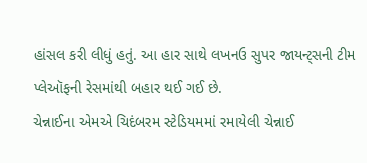હાંસલ કરી લીધું હતું. આ હાર સાથે લખનઉ સુપર જાયન્ટ્સની ટીમ પ્લેઑફની રેસમાંથી બહાર થઈ ગઈ છે.
ચેન્નાઈના એમએ ચિદંબરમ સ્ટેડિયમમાં રમાયેલી ચેન્નાઈ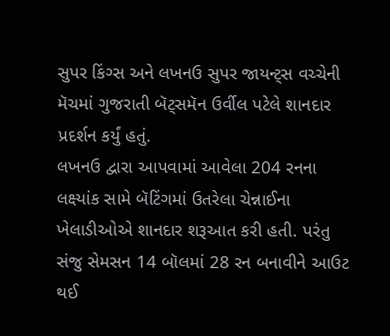સુપર કિંગ્સ અને લખનઉ સુપર જાયન્ટ્સ વચ્ચેની મૅચમાં ગુજરાતી બૅટ્સમૅન ઉર્વીલ પટેલે શાનદાર પ્રદર્શન કર્યું હતું.
લખનઉ દ્વારા આપવામાં આવેલા 204 રનના લક્ષ્યાંક સામે બૅટિંગમાં ઉતરેલા ચેન્નાઈના ખેલાડીઓએ શાનદાર શરૂઆત કરી હતી. પરંતુ સંજુ સેમસન 14 બૉલમાં 28 રન બનાવીને આઉટ થઈ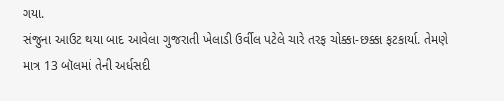ગયા.
સંજુના આઉટ થયા બાદ આવેલા ગુજરાતી ખેલાડી ઉર્વીલ પટેલે ચારે તરફ ચોક્કા-છક્કા ફટકાર્યા. તેમણે માત્ર 13 બૉલમાં તેની અર્ધસદી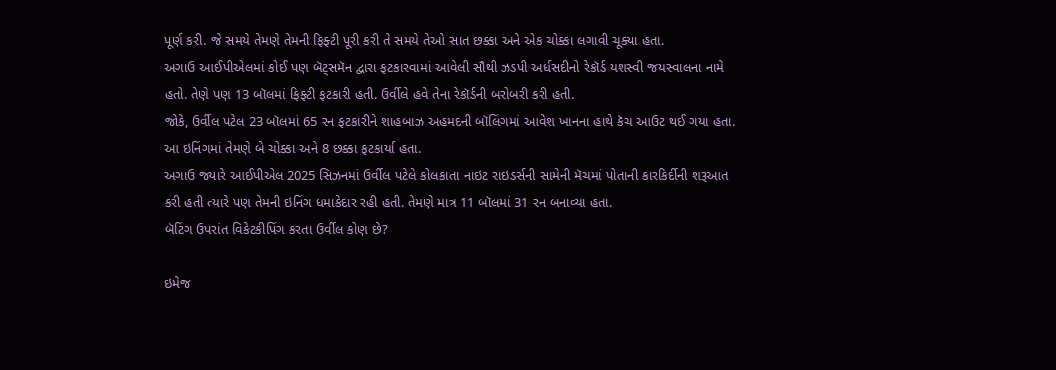પૂર્ણ કરી. જે સમયે તેમણે તેમની ફિફ્ટી પૂરી કરી તે સમયે તેઓ સાત છક્કા અને એક ચોક્કા લગાવી ચૂક્યા હતા.
અગાઉ આઈપીએલમાં કોઈ પણ બૅટ્સમૅન દ્વારા ફટકારવામાં આવેલી સૌથી ઝડપી અર્ધસદીનો રેકૉર્ડ યશસ્વી જયસ્વાલના નામે હતો. તેણે પણ 13 બૉલમાં ફિફ્ટી ફટકારી હતી. ઉર્વીલે હવે તેના રેકૉર્ડની બરોબરી કરી હતી.
જોકે, ઉર્વીલ પટેલ 23 બૉલમાં 65 રન ફટકારીને શાહબાઝ અહમદની બૉલિંગમાં આવેશ ખાનના હાથે કૅચ આઉટ થઈ ગયા હતા. આ ઇનિંગમાં તેમણે બે ચોક્કા અને 8 છક્કા ફટકાર્યા હતા.
અગાઉ જ્યારે આઈપીએલ 2025 સિઝનમાં ઉર્વીલ પટેલે કોલકાતા નાઇટ રાઇડર્સની સામેની મૅચમાં પોતાની કારકિર્દીની શરૂઆત કરી હતી ત્યારે પણ તેમની ઇનિંગ ધમાકેદાર રહી હતી. તેમણે માત્ર 11 બૉલમાં 31 રન બનાવ્યા હતા.
બૅટિંગ ઉપરાંત વિકેટકીપિંગ કરતા ઉર્વીલ કોણ છે?

ઇમેજ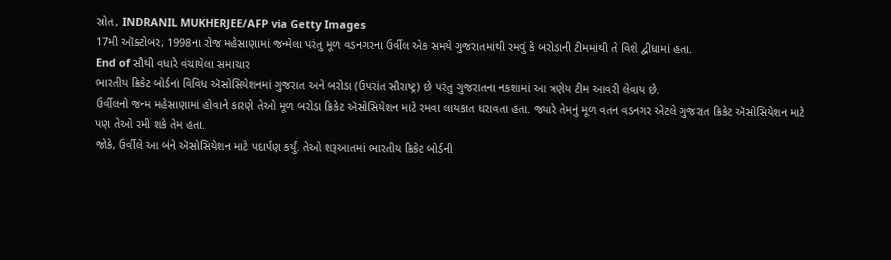સ્રોત, INDRANIL MUKHERJEE/AFP via Getty Images
17મી ઑક્ટોબર, 1998ના રોજ મહેસાણામાં જન્મેલા પરંતુ મૂળ વડનગરના ઉર્વીલ એક સમયે ગુજરાતમાંથી રમવું કે બરોડાની ટીમમાંથી તે વિશે દ્વીધામાં હતા.
End of સૌથી વધારે વંચાયેલા સમાચાર
ભારતીય ક્રિકેટ બોર્ડનાં વિવિધ ઍસોસિયેશનમાં ગુજરાત અને બરોડા (ઉપરાંત સૌરાષ્ટ્ર) છે પરંતુ ગુજરાતના નકશામાં આ ત્રણેય ટીમ આવરી લેવાય છે.
ઉર્વીલનો જન્મ મહેસાણામાં હોવાને કારણે તેઓ મૂળ બરોડા ક્રિકેટ ઍસોસિયેશન માટે રમવા લાયકાત ધરાવતા હતા. જ્યારે તેમનું મૂળ વતન વડનગર એટલે ગુજરાત ક્રિકેટ ઍસોસિયેશન માટે પણ તેઓ રમી શકે તેમ હતા.
જોકે, ઉર્વીલે આ બંને ઍસોસિયેશન માટે પદાર્પણ કર્યું. તેઓ શરૂઆતમાં ભારતીય ક્રિકેટ બોર્ડની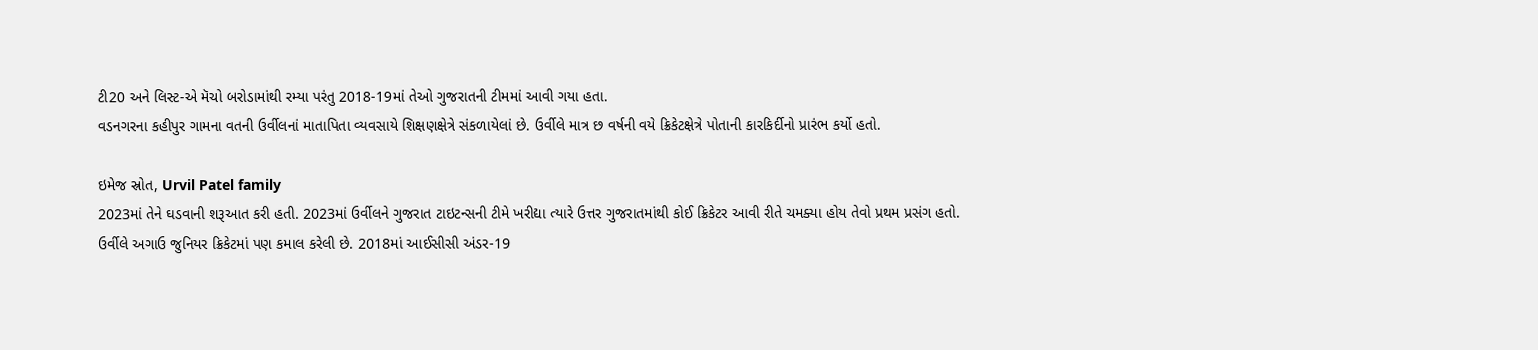ટી20 અને લિસ્ટ-એ મૅચો બરોડામાંથી રમ્યા પરંતુ 2018-19માં તેઓ ગુજરાતની ટીમમાં આવી ગયા હતા.
વડનગરના કહીપુર ગામના વતની ઉર્વીલનાં માતાપિતા વ્યવસાયે શિક્ષણક્ષેત્રે સંકળાયેલાં છે. ઉર્વીલે માત્ર છ વર્ષની વયે ક્રિકેટક્ષેત્રે પોતાની કારકિર્દીનો પ્રારંભ કર્યો હતો.

ઇમેજ સ્રોત, Urvil Patel family
2023માં તેને ઘડવાની શરૂઆત કરી હતી. 2023માં ઉર્વીલને ગુજરાત ટાઇટન્સની ટીમે ખરીદ્યા ત્યારે ઉત્તર ગુજરાતમાંથી કોઈ ક્રિકેટર આવી રીતે ચમક્યા હોય તેવો પ્રથમ પ્રસંગ હતો.
ઉર્વીલે અગાઉ જુનિયર ક્રિકેટમાં પણ કમાલ કરેલી છે. 2018માં આઈસીસી અંડર-19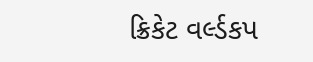ક્રિકેટ વર્લ્ડકપ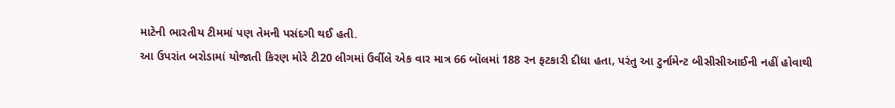માટેની ભારતીય ટીમમાં પણ તેમની પસંદગી થઈ હતી.
આ ઉપરાંત બરોડામાં યોજાતી કિરણ મોરે ટી20 લીગમાં ઉર્વીલે એક વાર માત્ર 66 બૉલમાં 188 રન ફટકારી દીધા હતા, પરંતુ આ ટુર્નામેન્ટ બીસીસીઆઈની નહીં હોવાથી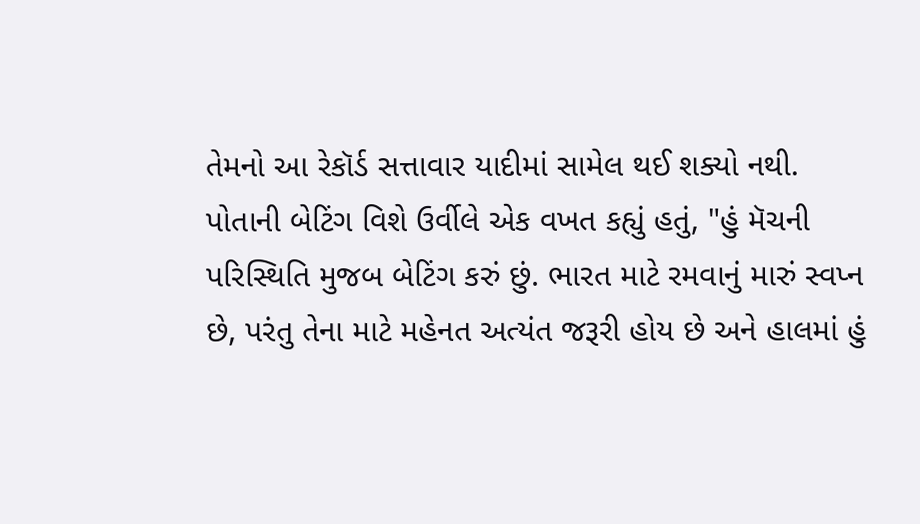તેમનો આ રેકૉર્ડ સત્તાવાર યાદીમાં સામેલ થઈ શક્યો નથી.
પોતાની બેટિંગ વિશે ઉર્વીલે એક વખત કહ્યું હતું, "હું મૅચની પરિસ્થિતિ મુજબ બેટિંગ કરું છું. ભારત માટે રમવાનું મારું સ્વપ્ન છે, પરંતુ તેના માટે મહેનત અત્યંત જરૂરી હોય છે અને હાલમાં હું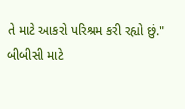તે માટે આકરો પરિશ્રમ કરી રહ્યો છું."
બીબીસી માટે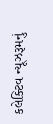કલેક્ટિવ ન્યૂઝરૂમનું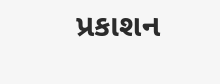પ્રકાશન